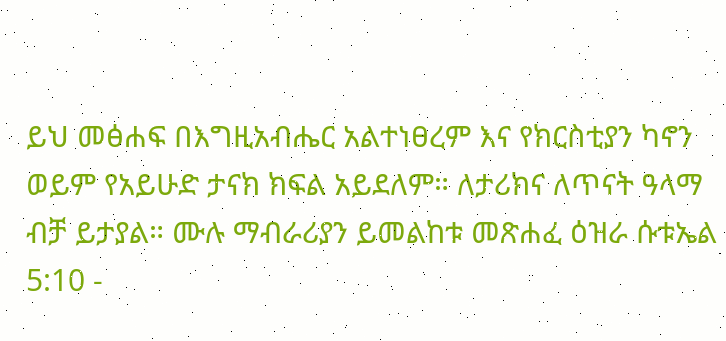ይህ መፅሐፍ በእግዚአብሔር አልተነፀረም እና የክርስቲያን ካኖን ወይም የአይሁድ ታናክ ክፍል አይደለም። ለታሪክና ለጥናት ዓላማ ብቻ ይታያል። ሙሉ ማብራሪያን ይመልከቱ መጽሐፈ ዕዝራ ሱቱኤል 5:10 -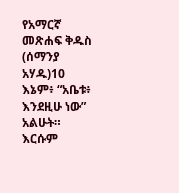የአማርኛ መጽሐፍ ቅዱስ (ሰማንያ አሃዱ)10 እኔም፥ “አቤቱ፥ እንደዚሁ ነው” አልሁት። እርሱም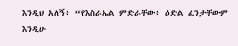እንዲህ አለኝ፥ “የእስራኤል ምድራቸው፥ ዕድል ፈንታቸውም እንዲሁ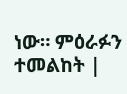ነው። ምዕራፉን ተመልከት |